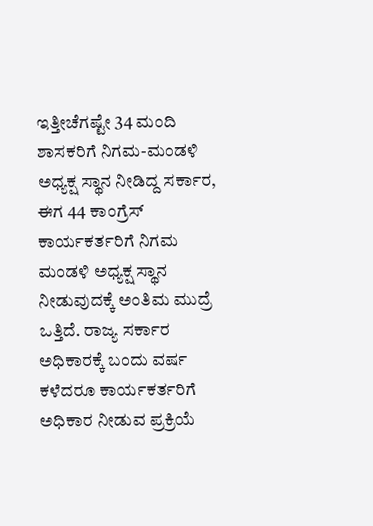ಇತ್ತೀಚೆಗಷ್ಟೇ 34 ಮಂದಿ ಶಾಸಕರಿಗೆ ನಿಗಮ-ಮಂಡಳಿ ಅಧ್ಯಕ್ಷ ಸ್ಥಾನ ನೀಡಿದ್ದ ಸರ್ಕಾರ, ಈಗ 44 ಕಾಂಗ್ರೆಸ್ ಕಾರ್ಯಕರ್ತರಿಗೆ ನಿಗಮ ಮಂಡಳಿ ಅಧ್ಯಕ್ಷ ಸ್ಥಾನ ನೀಡುವುದಕ್ಕೆ ಅಂತಿಮ ಮುದ್ರೆ ಒತ್ತಿದೆ. ರಾಜ್ಯ ಸರ್ಕಾರ ಅಧಿಕಾರಕ್ಕೆ ಬಂದು ವರ್ಷ ಕಳೆದರೂ ಕಾರ್ಯಕರ್ತರಿಗೆ ಅಧಿಕಾರ ನೀಡುವ ಪ್ರಕ್ರಿಯೆ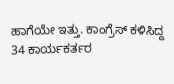ಹಾಗೆಯೇ ಇತ್ತು. ಕಾಂಗ್ರೆಸ್ ಕಳಿಸಿದ್ದ 34 ಕಾರ್ಯಕರ್ತರ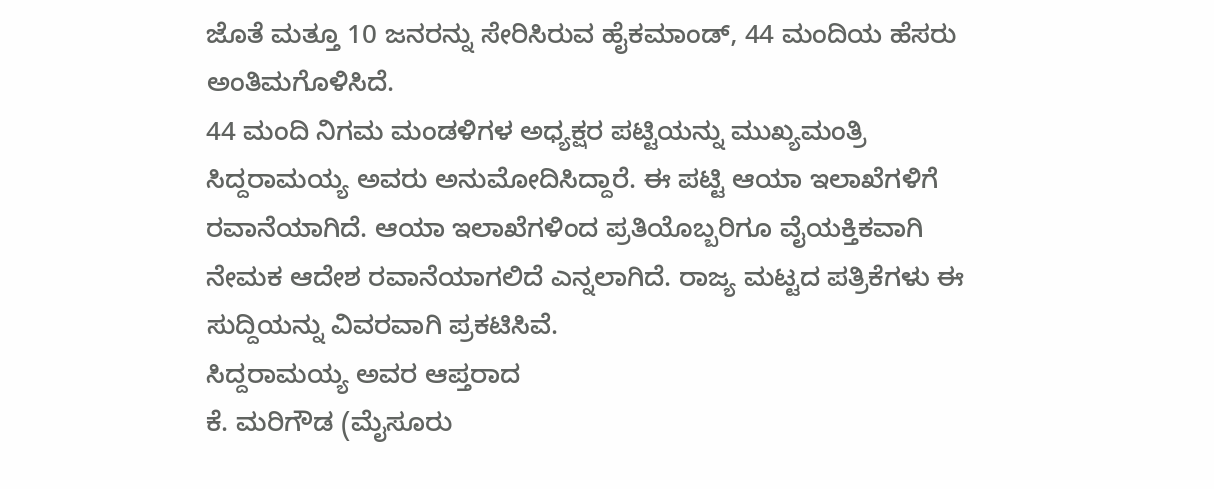ಜೊತೆ ಮತ್ತೂ 10 ಜನರನ್ನು ಸೇರಿಸಿರುವ ಹೈಕಮಾಂಡ್, 44 ಮಂದಿಯ ಹೆಸರು ಅಂತಿಮಗೊಳಿಸಿದೆ.
44 ಮಂದಿ ನಿಗಮ ಮಂಡಳಿಗಳ ಅಧ್ಯಕ್ಷರ ಪಟ್ಟಿಯನ್ನು ಮುಖ್ಯಮಂತ್ರಿ ಸಿದ್ದರಾಮಯ್ಯ ಅವರು ಅನುಮೋದಿಸಿದ್ದಾರೆ. ಈ ಪಟ್ಟಿ ಆಯಾ ಇಲಾಖೆಗಳಿಗೆ ರವಾನೆಯಾಗಿದೆ. ಆಯಾ ಇಲಾಖೆಗಳಿಂದ ಪ್ರತಿಯೊಬ್ಬರಿಗೂ ವೈಯಕ್ತಿಕವಾಗಿ ನೇಮಕ ಆದೇಶ ರವಾನೆಯಾಗಲಿದೆ ಎನ್ನಲಾಗಿದೆ. ರಾಜ್ಯ ಮಟ್ಟದ ಪತ್ರಿಕೆಗಳು ಈ ಸುದ್ದಿಯನ್ನು ವಿವರವಾಗಿ ಪ್ರಕಟಿಸಿವೆ.
ಸಿದ್ದರಾಮಯ್ಯ ಅವರ ಆಪ್ತರಾದ
ಕೆ. ಮರಿಗೌಡ (ಮೈಸೂರು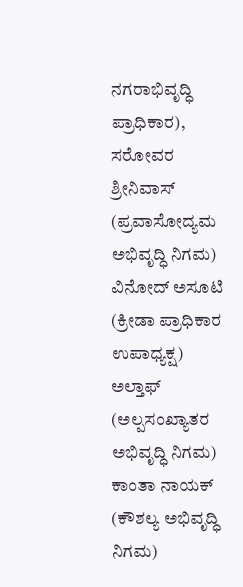ನಗರಾಭಿವೃದ್ಧಿ ಪ್ರಾಧಿಕಾರ), ಸರೋವರ ಶ್ರೀನಿವಾಸ್ (ಪ್ರವಾಸೋದ್ಯಮ ಅಭಿವೃದ್ಧಿ ನಿಗಮ)
ವಿನೋದ್ ಅಸೂಟಿ (ಕ್ರೀಡಾ ಪ್ರಾಧಿಕಾರ ಉಪಾಧ್ಯಕ್ಷ)
ಅಲ್ತಾಫ್ (ಅಲ್ಪಸಂಖ್ಯಾತರ ಅಭಿವೃದ್ಧಿ ನಿಗಮ)
ಕಾಂತಾ ನಾಯಕ್ (ಕೌಶಲ್ಯ ಅಭಿವೃದ್ಧಿ ನಿಗಮ)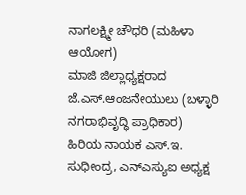ನಾಗಲಕ್ಷ್ಮೀ ಚೌಧರಿ (ಮಹಿಳಾ ಆಯೋಗ)
ಮಾಜಿ ಜಿಲ್ಲಾಧ್ಯಕ್ಷರಾದ ಜೆ.ಎಸ್.ಆಂಜನೇಯುಲು (ಬಳ್ಳಾರಿ ನಗರಾಭಿವೃದ್ಧಿ ಪ್ರಾಧಿಕಾರ)
ಹಿರಿಯ ನಾಯಕ ಎಸ್.ಇ. ಸುಧೀಂದ್ರ, ಎನ್ಎಸ್ಯುಐ ಅಧ್ಯಕ್ಷ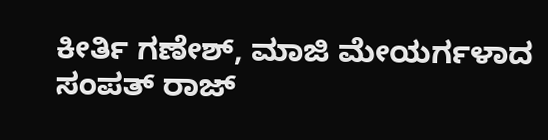ಕೀರ್ತಿ ಗಣೇಶ್, ಮಾಜಿ ಮೇಯರ್ಗಳಾದ ಸಂಪತ್ ರಾಜ್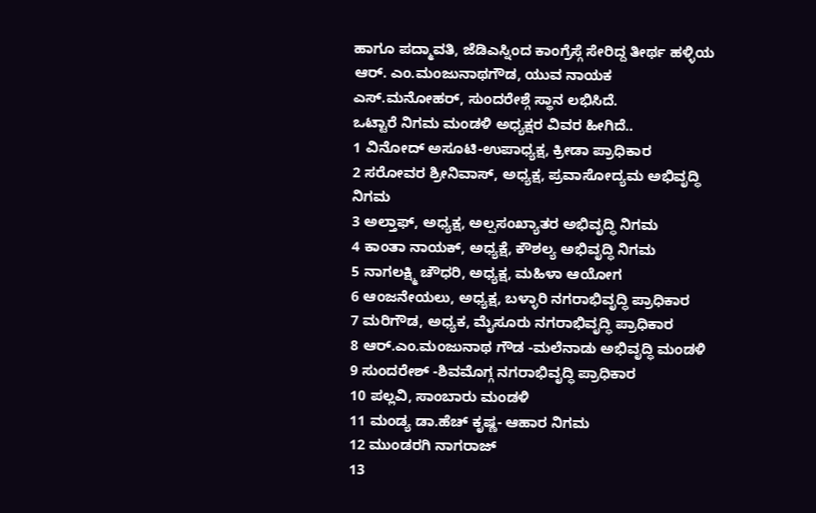ಹಾಗೂ ಪದ್ಮಾವತಿ, ಜೆಡಿಎಸ್ನಿಂದ ಕಾಂಗ್ರೆಸ್ಗೆ ಸೇರಿದ್ದ ತೀರ್ಥ ಹಳ್ಳಿಯ ಆರ್. ಎಂ.ಮಂಜುನಾಥಗೌಡ, ಯುವ ನಾಯಕ ಎಸ್.ಮನೋಹರ್, ಸುಂದರೇಶ್ಗೆ ಸ್ಥಾನ ಲಭಿಸಿದೆ.
ಒಟ್ಟಾರೆ ನಿಗಮ ಮಂಡಳಿ ಅಧ್ಯಕ್ಷರ ವಿವರ ಹೀಗಿದೆ..
1 ವಿನೋದ್ ಅಸೂಟಿ-ಉಪಾಧ್ಯಕ್ಷ, ಕ್ರೀಡಾ ಪ್ರಾಧಿಕಾರ
2 ಸರೋವರ ಶ್ರೀನಿವಾಸ್, ಅಧ್ಯಕ್ಷ, ಪ್ರವಾಸೋದ್ಯಮ ಅಭಿವೃದ್ಧಿ ನಿಗಮ
3 ಅಲ್ತಾಫ್, ಅಧ್ಯಕ್ಷ, ಅಲ್ಪಸಂಖ್ಯಾತರ ಅಭಿವೃದ್ಧಿ ನಿಗಮ
4 ಕಾಂತಾ ನಾಯಕ್, ಅಧ್ಯಕ್ಷೆ, ಕೌಶಲ್ಯ ಅಭಿವೃದ್ಧಿ ನಿಗಮ
5 ನಾಗಲಕ್ಷ್ಮಿ ಚೌಧರಿ, ಅಧ್ಯಕ್ಷ, ಮಹಿಳಾ ಆಯೋಗ
6 ಆಂಜನೇಯಲು, ಅಧ್ಯಕ್ಷ, ಬಳ್ಳಾರಿ ನಗರಾಭಿವೃದ್ಧಿ ಪ್ರಾಧಿಕಾರ
7 ಮರಿಗೌಡ, ಅಧ್ಯಕ, ಮೈಸೂರು ನಗರಾಭಿವೃದ್ಧಿ ಪ್ರಾಧಿಕಾರ
8 ಆರ್.ಎಂ.ಮಂಜುನಾಥ ಗೌಡ -ಮಲೆನಾಡು ಅಭಿವೃದ್ಧಿ ಮಂಡಳಿ
9 ಸುಂದರೇಶ್ -ಶಿವಮೊಗ್ಗ ನಗರಾಭಿವೃದ್ಧಿ ಪ್ರಾಧಿಕಾರ
10 ಪಲ್ಲವಿ, ಸಾಂಬಾರು ಮಂಡಳಿ
11 ಮಂಡ್ಯ ಡಾ.ಹೆಚ್ ಕೃಷ್ಣ- ಆಹಾರ ನಿಗಮ
12 ಮುಂಡರಗಿ ನಾಗರಾಜ್
13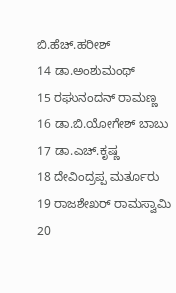ಬಿ.ಹೆಚ್.ಹರೀಶ್
14 ಡಾ.ಅಂಶುಮಂಥ್
15 ರಘುನಂದನ್ ರಾಮಣ್ಣ
16 ಡಾ.ಬಿ.ಯೋಗೇಶ್ ಬಾಬು
17 ಡಾ.ಎಚ್.ಕೃಷ್ಣ
18 ದೇವಿಂದ್ರಪ್ಪ ಮರ್ತೂರು
19 ರಾಜಶೇಖರ್ ರಾಮಸ್ವಾಮಿ
20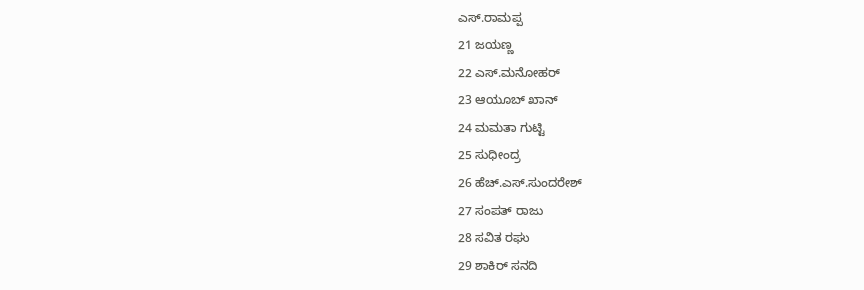ಎಸ್.ರಾಮಪ್ಪ
21 ಜಯಣ್ಣ
22 ಎಸ್.ಮನೋಹರ್
23 ಆಯೂಬ್ ಖಾನ್
24 ಮಮತಾ ಗುಟ್ಟಿ
25 ಸುಧೀಂದ್ರ
26 ಹೆಚ್.ಎಸ್.ಸುಂದರೇಶ್
27 ಸಂಪತ್ ರಾಜು
28 ಸವಿತ ರಘು
29 ಶಾಕಿರ್ ಸನದಿ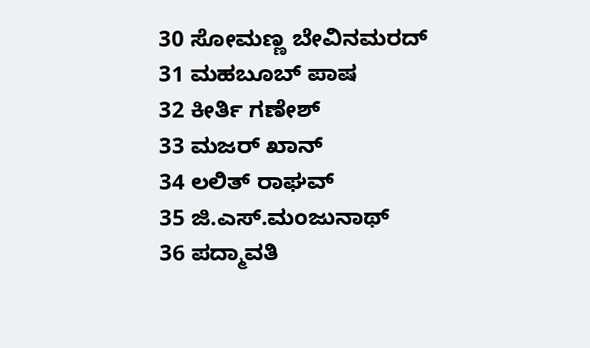30 ಸೋಮಣ್ಣ ಬೇವಿನಮರದ್
31 ಮಹಬೂಬ್ ಪಾಷ
32 ಕೀರ್ತಿ ಗಣೇಶ್
33 ಮಜರ್ ಖಾನ್
34 ಲಲಿತ್ ರಾಘವ್
35 ಜಿ.ಎಸ್.ಮಂಜುನಾಥ್
36 ಪದ್ಮಾವತಿ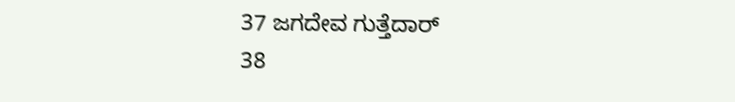37 ಜಗದೇವ ಗುತ್ತೆದಾರ್
38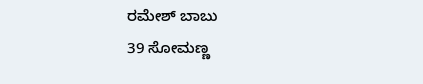ರಮೇಶ್ ಬಾಬು
39 ಸೋಮಣ್ಣ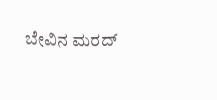ಬೇವಿನ ಮರದ್